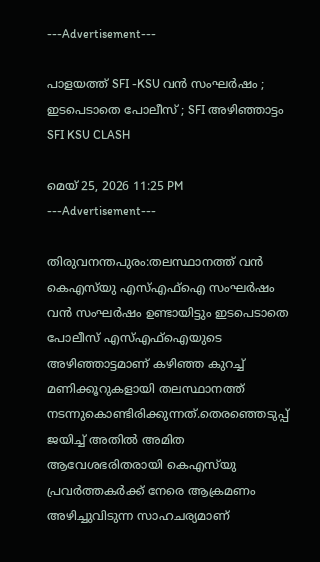---Advertisement---

പാളയത്ത് SFI -KSU വൻ സംഘർഷം ; ഇടപെടാതെ പോലീസ് ; SFI അഴിഞ്ഞാട്ടം SFI KSU CLASH

മെയ്‌ 25, 2026 11:25 PM
---Advertisement---

തിരുവനന്തപുരം:തലസ്ഥാനത്ത് വൻ കെഎസ്‌യു എസ്എഫ്ഐ സംഘർഷം വൻ സംഘർഷം ഉണ്ടായിട്ടും ഇടപെടാതെ പോലീസ് എസ്എഫ്ഐയുടെ അഴിഞ്ഞാട്ടമാണ് കഴിഞ്ഞ കുറച്ച് മണിക്കൂറുകളായി തലസ്ഥാനത്ത് നടന്നുകൊണ്ടിരിക്കുന്നത്.തെരഞ്ഞെടുപ്പ് ജയിച്ച് അതിൽ അമിത ആവേശഭരിതരായി കെഎസ്‌യു പ്രവർത്തകർക്ക് നേരെ ആക്രമണം അഴിച്ചുവിടുന്ന സാഹചര്യമാണ്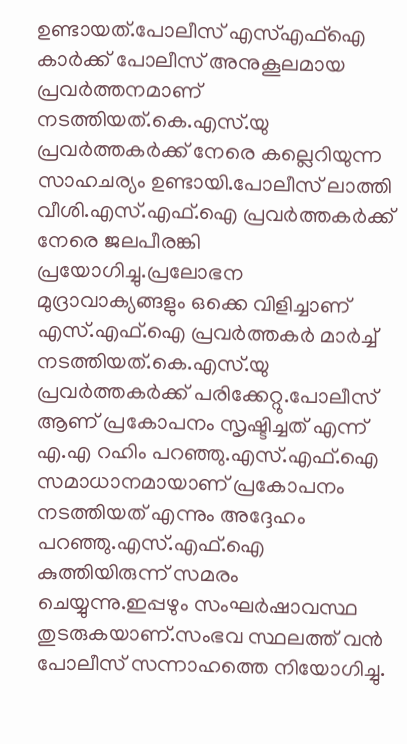ഉണ്ടായത്.പോലീസ് എസ്എഫ്ഐ കാർക്ക് പോലീസ് അനുകൂലമായ പ്രവർത്തനമാണ് നടത്തിയത്.കെ.എസ്.യു പ്രവർത്തകർക്ക് നേരെ കല്ലെറിയുന്ന സാഹചര്യം ഉണ്ടായി.പോലീസ് ലാത്തി വീശി.എസ്.എഫ്.ഐ പ്രവർത്തകർക്ക് നേരെ ജലപീരങ്കി പ്രയോഗിച്ചു.പ്രലോഭന മുദ്രാവാക്യങ്ങളും ഒക്കെ വിളിച്ചാണ് എസ്.എഫ്.ഐ പ്രവർത്തകർ മാർച്ച് നടത്തിയത്.കെ.എസ്.യു പ്രവർത്തകർക്ക് പരിക്കേറ്റു.പോലീസ് ആണ് പ്രകോപനം സൃഷ്ടിച്ചത് എന്ന് എ.എ റഹിം പറഞ്ഞു.എസ്.എഫ്.ഐ സമാധാനമായാണ് പ്രകോപനം നടത്തിയത് എന്നും അദ്ദേഹം പറഞ്ഞു.എസ്.എഫ്.ഐ കുത്തിയിരുന്ന് സമരം ചെയ്യുന്നു.ഇപ്പഴും സംഘർഷാവസ്ഥ തുടരുകയാണ്.സംഭവ സ്ഥലത്ത് വൻ പോലീസ് സന്നാഹത്തെ നിയോഗിച്ചു.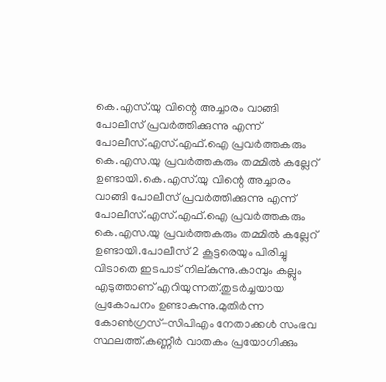കെ.എസ്.യു വിന്റെ അച്ചാരം വാങ്ങി പോലീസ് പ്രവർത്തിക്കുന്നു എന്ന് പോലീസ്.എസ്.എഫ്.ഐ പ്രവർത്തകരും കെ.എസ.യു പ്രവർത്തകരും തമ്മിൽ കല്ലേറ് ഉണ്ടായി.കെ.എസ്.യു വിന്റെ അച്ചാരം വാങ്ങി പോലീസ് പ്രവർത്തിക്കുന്നു എന്ന് പോലീസ്.എസ്.എഫ്.ഐ പ്രവർത്തകരും കെ.എസ.യു പ്രവർത്തകരും തമ്മിൽ കല്ലേറ് ഉണ്ടായി.പോലീസ് 2 കൂട്ടരെയും പിരിച്ചു വിടാതെ ഇടപാട് നില്കുന്നു.കാമ്പും കല്ലും എടുത്താണ് എറിയുന്നത്.തുടർച്ചയായ പ്രകോപനം ഉണ്ടാകുന്നു.മുതിർന്ന കോൺഗ്രസ്-സിപിഎം നേതാക്കൾ സംഭവ സ്ഥലത്ത്.കണ്ണീർ വാതകം പ്രയോഗിക്കും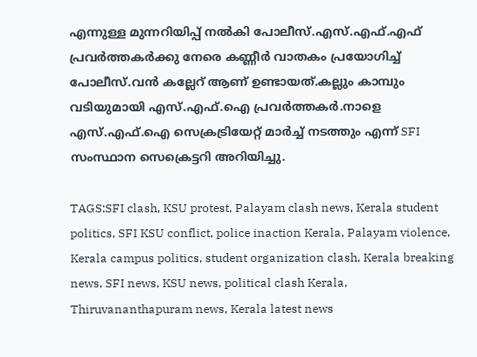എന്നുള്ള മുന്നറിയിപ്പ് നൽകി പോലീസ്.എസ്.എഫ്.എഫ് പ്രവർത്തകർക്കു നേരെ കണ്ണീർ വാതകം പ്രയോഗിച്ച് പോലീസ്.വൻ കല്ലേറ് ആണ് ഉണ്ടായത്.കല്ലും കാമ്പും വടിയുമായി എസ്.എഫ്‌.ഐ പ്രവർത്തകർ.നാളെ എസ്.എഫ്.ഐ സെക്രട്രിയേറ്റ് മാർച്ച് നടത്തും എന്ന് SFI സംസ്ഥാന സെക്രെട്ടറി അറിയിച്ചു.

TAGS:SFI clash, KSU protest, Palayam clash news, Kerala student politics, SFI KSU conflict, police inaction Kerala, Palayam violence, Kerala campus politics, student organization clash, Kerala breaking news, SFI news, KSU news, political clash Kerala, Thiruvananthapuram news, Kerala latest news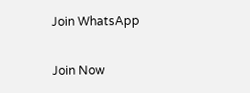Join WhatsApp

Join Now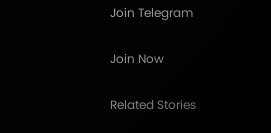Join Telegram

Join Now

Related Stories